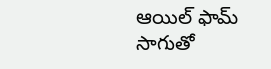ఆయిల్ ఫామ్ సాగుతో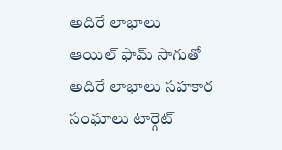అదిరే లాభాలు
ఆయిల్ ఫామ్ సాగుతో అదిరే లాభాలు సహకార సంఘాలు టార్గెట్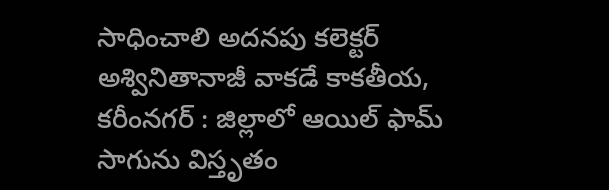సాధించాలి అదనపు కలెక్టర్ అశ్వినితానాజీ వాకడే కాకతీయ, కరీంనగర్ : జిల్లాలో ఆయిల్ ఫామ్ సాగును విస్తృతం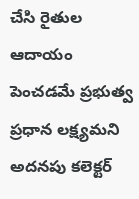చేసి రైతుల ఆదాయం పెంచడమే ప్రభుత్వ ప్రధాన లక్ష్యమని అదనపు కలెక్టర్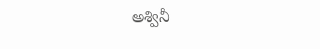అశ్వినీ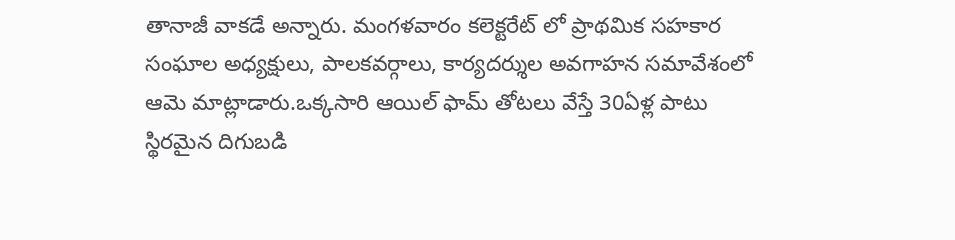తానాజీ వాకడే అన్నారు. మంగళవారం కలెక్టరేట్ లో ప్రాథమిక సహకార సంఘాల అధ్యక్షులు, పాలకవర్గాలు, కార్యదర్శుల అవగాహన సమావేశంలో ఆమె మాట్లాడారు.ఒక్కసారి ఆయిల్ ఫామ్ తోటలు వేస్తే 30ఏళ్ల పాటు స్థిరమైన దిగుబడి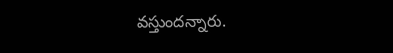వస్తుందన్నారు.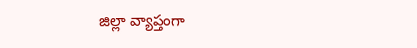జిల్లా వ్యాప్తంగా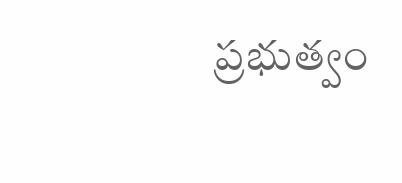ప్రభుత్వం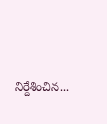నిర్దేశించిన...